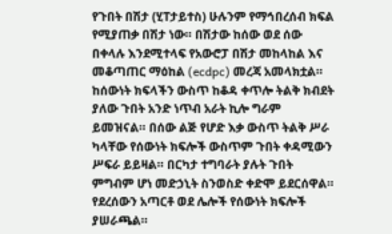የጉበት በሽታ (ሂፐታይተስ) ሁሉንም የማኅበረሰብ ክፍል የሚያጠቃ በሽታ ነው። በሽታው ከሰው ወደ ሰው በቀላሉ እንደሚተላፍ የአውሮፓ በሽታ መከላከል እና መቆጣጠር ማዕከል (ecdpc) መረጃ አመላክቷል። ከሰውነት ክፍላችን ውስጥ ከቆዳ ቀጥሎ ትልቅ ክብደት ያለው ጉበት አንድ ነጥብ አራት ኪሎ ግራም ይመዝናል። በሰው ልጅ የሆድ እቃ ውስጥ ትልቅ ሥራ ካላቸው የሰውነት ክፍሎች ውስጥም ጉበት ቀዳሚውን ሥፍራ ይይዛል። በርካታ ተግባራት ያሉት ጉበት ምግብም ሆነ መድኃኒት ስንወስድ ቀድሞ ይደርሰዋል። የደረሰውን አጣርቶ ወደ ሌሎች የሰውነት ክፍሎች ያሠራጫል።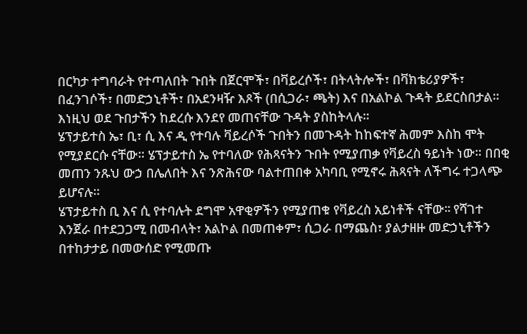በርካታ ተግባራት የተጣለበት ጉበት በጀርሞች፣ በቫይረሶች፣ በትላትሎች፣ በቫክቴሪያዎች፣ በፈንገሶች፣ በመድኃኒቶች፣ በአደንዛዥ እጾች (በሲጋራ፣ ጫት) እና በአልኮል ጉዳት ይደርስበታል። እነዚህ ወደ ጉበታችን ከደረሱ እንደየ መጠናቸው ጉዳት ያስከትላሉ።
ሄፕታይተስ ኤ፣ ቢ፣ ሲ እና ዲ የተባሉ ቫይረሶች ጉበትን በመጉዳት ከከፍተኛ ሕመም እስከ ሞት የሚያደርሱ ናቸው። ሄፕታይተስ ኤ የተባለው የሕጻናትን ጉበት የሚያጠቃ የቫይረስ ዓይነት ነው። በበቂ መጠን ንጹህ ውኃ በሌለበት እና ንጽሕናው ባልተጠበቀ አካባቢ የሚኖሩ ሕጻናት ለችግሩ ተጋላጭ ይሆናሉ።
ሄፕታይተስ ቢ እና ሲ የተባሉት ደግሞ አዋቂዎችን የሚያጠቁ የቫይረስ አይነቶች ናቸው፡፡ የሻገተ እንጀራ በተደጋጋሚ በመብላት፣ አልኮል በመጠቀም፣ ሲጋራ በማጨስ፣ ያልታዘዙ መድኃኒቶችን በተከታታይ በመውሰድ የሚመጡ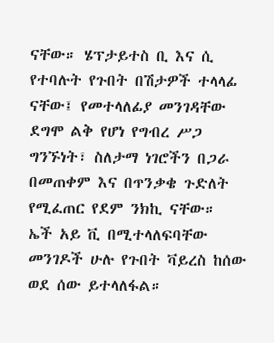ናቸው። ሄፕታይተስ ቢ እና ሲ የተባሉት የጉበት በሽታዎች ተላላፊ ናቸው፤ የመተላለፊያ መንገዳቸው ደግሞ ልቅ የሆነ የግብረ ሥጋ ግንኙነት፣ ስለታማ ነገሮችን በጋራ በመጠቀም እና በጥንቃቄ ጉድለት የሚፈጠር የደም ንክኪ ናቸው።
ኤች አይ ቪ በሚተላለፍባቸው መንገዶች ሁሉ የጉበት ቫይረስ ከሰው ወደ ሰው ይተላለፋል።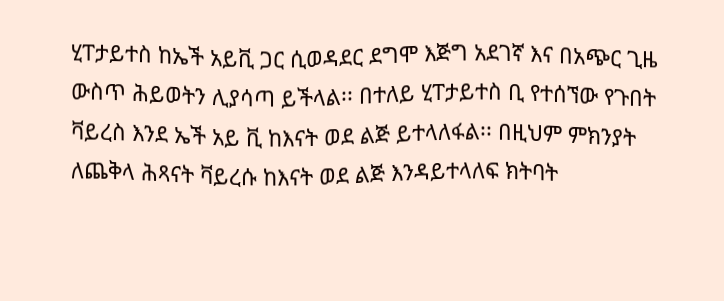ሂፐታይተስ ከኤች አይቪ ጋር ሲወዳደር ደግሞ እጅግ አደገኛ እና በአጭር ጊዜ ውስጥ ሕይወትን ሊያሳጣ ይችላል፡፡ በተለይ ሂፐታይተስ ቢ የተሰኘው የጉበት ቫይረስ እንደ ኤች አይ ቪ ከእናት ወደ ልጅ ይተላለፋል፡፡ በዚህም ምክንያት ለጨቅላ ሕጻናት ቫይረሱ ከእናት ወደ ልጅ እንዳይተላለፍ ክትባት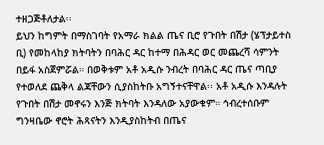ተዘጋጅቶለታል፡፡
ይህን ከግምት በማስገባት የአማራ ክልል ጤና ቢሮ የጉበት በሽታ (ሄፕታይተስ ቢ) የመከላከያ ክትባትን በባሕር ዳር ከተማ በሕዳር ወር መጨረሻ ሳምንት በይፋ አስጀምሯል። በወቅቱም አቶ አዲሱ ንብረት በባሕር ዳር ጤና ጣቢያ የተወለደ ጨቅላ ልጃቸውን ሲያስከትቡ አግኝተናቸዋል፡፡ አቶ አዲሱ እንዳሉት የጉበት በሽታ መኖሩን እንጅ ክትባት እንዳለው አያውቁም። ኅብረተሰቡም ግንዛቤው ኖሮት ሕጻናትን እንዲያስከትብ በጤና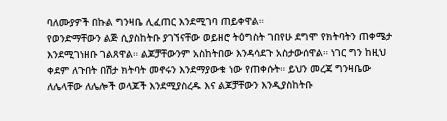ባለሙያዎች በኩል ግንዛቤ ሊፈጠር እንደሚገባ ጠይቀዋል።
የወንድማቸውን ልጅ ሲያስከትቡ ያገኘናቸው ወይዘሮ ትዕግስት ገበየሁ ደግሞ የክትባትን ጠቀሜታ እንደሚገነዘቡ ገልጸዋል። ልጆቻቸውንም አስከትበው እንዳሳደጉ አስታውሰዋል። ነገር ግን ከዚህ ቀደም ለጉበት በሽታ ክትባት መኖሩን እንደማያውቁ ነው የጠቀሱት። ይህን መረጃ ግንዛቤው ለሌላቸው ለሌሎች ወላጆች እንደሚያስረዱ እና ልጆቻቸውን እንዲያስከትቡ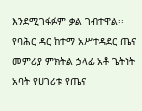እንደሚገፋፉም ቃል ገብተዋል፡፡
የባሕር ዳር ከተማ አሥተዳደር ጤና መምሪያ ምክትል ኃላፊ አቶ ጌትነት አባት የሀገሪቱ የጤና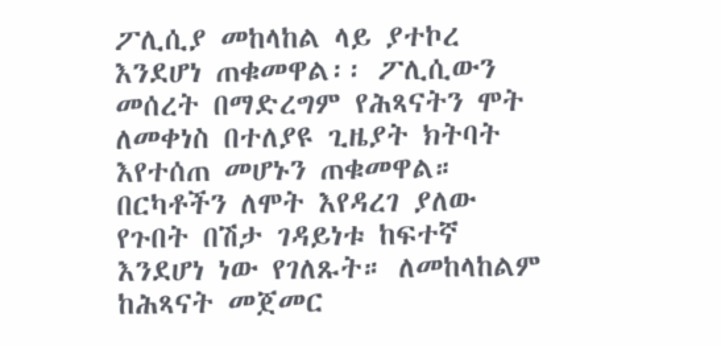ፖሊሲያ መከላከል ላይ ያተኮረ እንደሆነ ጠቁመዋል፡፡ ፖሊሲውን መሰረት በማድረግም የሕጻናትን ሞት ለመቀነስ በተለያዩ ጊዜያት ክትባት እየተሰጠ መሆኑን ጠቁመዋል።
በርካቶችን ለሞት እየዳረገ ያለው የጉበት በሽታ ገዳይነቱ ከፍተኛ እንደሆነ ነው የገለጹት። ለመከላከልም ከሕጻናት መጀመር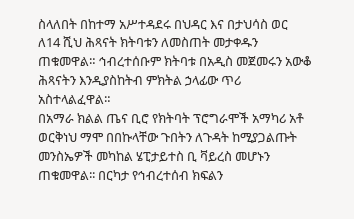ስላለበት በከተማ አሥተዳደሩ በህዳር እና በታህሳስ ወር ለ14 ሺህ ሕጻናት ክትባቱን ለመስጠት መታቀዱን ጠቁመዋል። ኅብረተሰቡም ክትባቱ በአዲስ መጀመሩን አውቆ ሕጻናትን እንዲያስከትብ ምክትል ኃላፊው ጥሪ አስተላልፈዋል።
በአማራ ክልል ጤና ቢሮ የክትባት ፕሮግራሞች አማካሪ አቶ ወርቅነህ ማሞ በበኩላቸው ጉበትን ለጉዳት ከሚያጋልጡት መንስኤዎች መካከል ሄፒታይተስ ቢ ቫይረስ መሆኑን ጠቁመዋል፡፡ በርካታ የኅብረተሰብ ክፍልን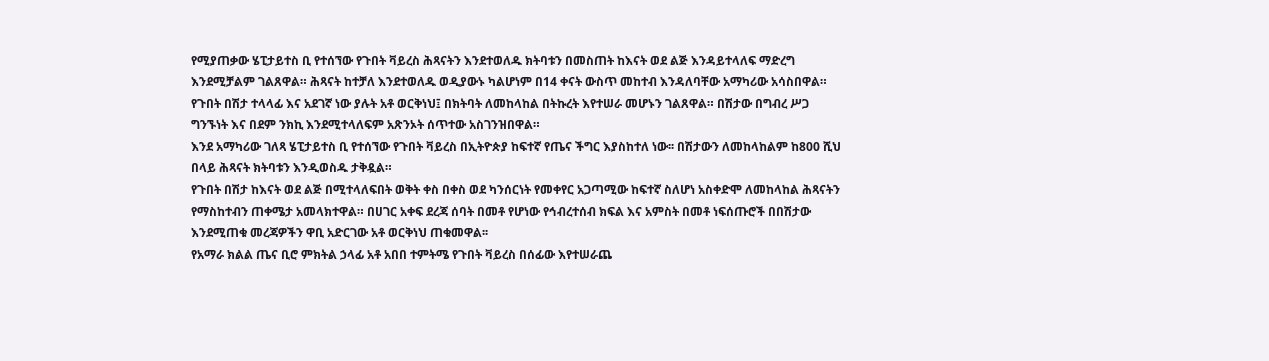የሚያጠቃው ሄፒታይተስ ቢ የተሰኘው የጉበት ቫይረስ ሕጻናትን እንደተወለዱ ክትባቱን በመስጠት ከእናት ወደ ልጅ እንዳይተላለፍ ማድረግ እንደሚቻልም ገልጸዋል። ሕጻናት ከተቻለ እንደተወለዱ ወዲያውኑ ካልሆነም በ14 ቀናት ውስጥ መከተብ እንዳለባቸው አማካሪው አሳስበዋል።
የጉበት በሽታ ተላላፊ እና አደገኛ ነው ያሉት አቶ ወርቅነህ፤ በክትባት ለመከላከል በትኩረት እየተሠራ መሆኑን ገልጸዋል። በሽታው በግብረ ሥጋ ግንኙነት እና በደም ንክኪ እንደሚተላለፍም አጽንኦት ሰጥተው አስገንዝበዋል።
እንደ አማካሪው ገለጻ ሄፒታይተስ ቢ የተሰኘው የጉበት ቫይረስ በኢትዮጵያ ከፍተኛ የጤና ችግር እያስከተለ ነው፡፡ በሽታውን ለመከላከልም ከ800 ሺህ በላይ ሕጻናት ክትባቱን እንዲወስዱ ታቅዷል።
የጉበት በሽታ ከእናት ወደ ልጅ በሚተላለፍበት ወቅት ቀስ በቀስ ወደ ካንሰርነት የመቀየር አጋጣሚው ከፍተኛ ስለሆነ አስቀድሞ ለመከላከል ሕጻናትን የማስከተብን ጠቀሜታ አመላክተዋል። በሀገር አቀፍ ደረጃ ሰባት በመቶ የሆነው የኅብረተሰብ ክፍል እና አምስት በመቶ ነፍሰጡሮች በበሽታው እንደሚጠቁ መረጃዎችን ዋቢ አድርገው አቶ ወርቅነህ ጠቁመዋል፡፡
የአማራ ክልል ጤና ቢሮ ምክትል ኃላፊ አቶ አበበ ተምትሜ የጉበት ቫይረስ በሰፊው እየተሠራጨ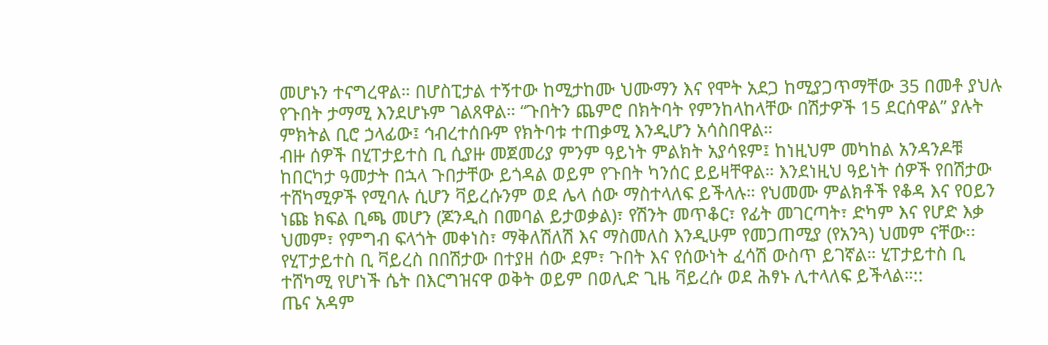መሆኑን ተናግረዋል። በሆስፒታል ተኝተው ከሚታከሙ ህሙማን እና የሞት አደጋ ከሚያጋጥማቸው 35 በመቶ ያህሉ የጉበት ታማሚ እንደሆኑም ገልጸዋል። “ጉበትን ጨምሮ በክትባት የምንከላከላቸው በሽታዎች 15 ደርሰዋል” ያሉት ምክትል ቢሮ ኃላፊው፤ ኅብረተሰቡም የክትባቱ ተጠቃሚ እንዲሆን አሳስበዋል።
ብዙ ሰዎች በሂፐታይተስ ቢ ሲያዙ መጀመሪያ ምንም ዓይነት ምልክት አያሳዩም፤ ከነዚህም መካከል አንዳንዶቹ ከበርካታ ዓመታት በኋላ ጉበታቸው ይጎዳል ወይም የጉበት ካንሰር ይይዛቸዋል። እንደነዚህ ዓይነት ሰዎች የበሽታው ተሸካሚዎች የሚባሉ ሲሆን ቫይረሱንም ወደ ሌላ ሰው ማስተላለፍ ይችላሉ። የህመሙ ምልክቶች የቆዳ እና የዐይን ነጩ ክፍል ቢጫ መሆን (ጆንዲስ በመባል ይታወቃል)፣ የሽንት መጥቆር፣ የፊት መገርጣት፣ ድካም እና የሆድ እቃ ህመም፣ የምግብ ፍላጎት መቀነስ፣ ማቅለሽለሽ እና ማስመለስ እንዲሁም የመጋጠሚያ (የአንጓ) ህመም ናቸው፡፡
የሂፐታይተስ ቢ ቫይረስ በበሽታው በተያዘ ሰው ደም፣ ጉበት እና የሰውነት ፈሳሽ ውስጥ ይገኛል። ሂፐታይተስ ቢ ተሸካሚ የሆነች ሴት በእርግዝናዋ ወቅት ወይም በወሊድ ጊዜ ቫይረሱ ወደ ሕፃኑ ሊተላለፍ ይችላል።::
ጤና አዳም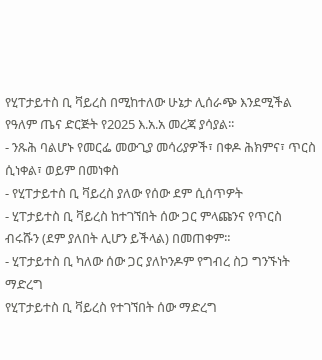የሂፐታይተስ ቢ ቫይረስ በሚከተለው ሁኔታ ሊሰራጭ እንደሚችል የዓለም ጤና ድርጅት የ2025 እ.አ.አ መረጃ ያሳያል፡፡
- ንጹሕ ባልሆኑ የመርፌ መውጊያ መሳሪያዎች፣ በቀዶ ሕክምና፣ ጥርስ ሲነቀል፣ ወይም በመነቀስ
- የሂፐታይተስ ቢ ቫይረስ ያለው የሰው ደም ሲሰጥዎት
- ሂፐታይተስ ቢ ቫይረስ ከተገኘበት ሰው ጋር ምላጩንና የጥርስ ብሩሹን (ደም ያለበት ሊሆን ይችላል) በመጠቀም።
- ሂፐታይተስ ቢ ካለው ሰው ጋር ያለኮንዶም የግብረ ስጋ ግንኙነት ማድረግ
የሂፐታይተስ ቢ ቫይረስ የተገኘበት ሰው ማድረግ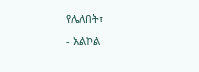የሌለበት፣
- አልኮል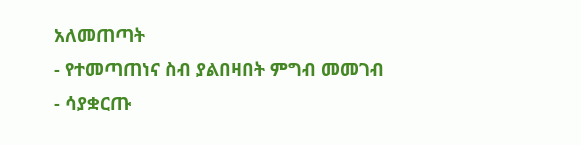አለመጠጣት
- የተመጣጠነና ስብ ያልበዛበት ምግብ መመገብ
- ሳያቋርጡ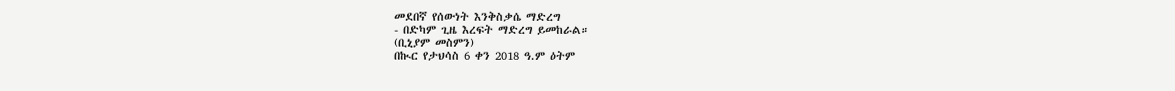መደበኛ የሰውነት እንቅስቃሴ ማድረግ
- በድካም ጊዜ እረፍት ማድረግ ይመከራል።
(ቢኒያም መስምን)
በኲር የታህሳስ 6 ቀን 2018 ዓ.ም ዕትም